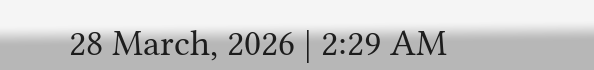28 March, 2026 | 2:29 AM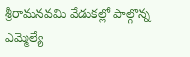శ్రీరామనవమి వేడుకల్లో పాల్గొన్న ఎమ్మెల్యే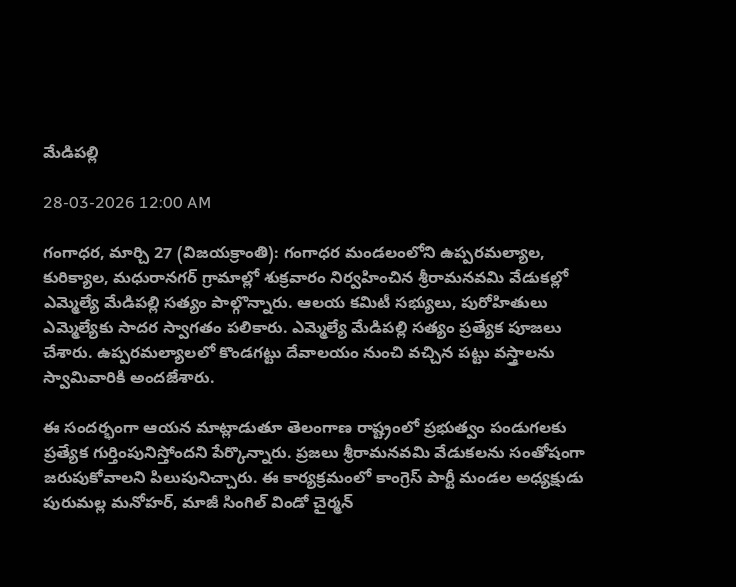మేడిపల్లి

28-03-2026 12:00 AM

గంగాధర, మార్చి 27 (విజయక్రాంతి): గంగాధర మండలంలోని ఉప్పరమల్యాల,  కురిక్యాల, మధురానగర్ గ్రామాల్లో శుక్రవారం నిర్వహించిన శ్రీరామనవమి వేడుకల్లో ఎమ్మెల్యే మేడిపల్లి సత్యం పాల్గొన్నారు. ఆలయ కమిటీ సభ్యులు, పురోహితులు ఎమ్మెల్యేకు సాదర స్వాగతం పలికారు. ఎమ్మెల్యే మేడిపల్లి సత్యం ప్రత్యేక పూజలు చేశారు. ఉప్పరమల్యాలలో కొండగట్టు దేవాలయం నుంచి వచ్చిన పట్టు వస్త్రాలను స్వామివారికి అందజేశారు.

ఈ సందర్భంగా ఆయన మాట్లాడుతూ తెలంగాణ రాష్ట్రంలో ప్రభుత్వం పండుగలకు ప్రత్యేక గుర్తింపునిస్తోందని పేర్కొన్నారు. ప్రజలు శ్రీరామనవమి వేడుకలను సంతోషంగా జరుపుకోవాలని పిలుపునిచ్చారు. ఈ కార్యక్రమంలో కాంగ్రెస్ పార్టీ మండల అధ్యక్షుడు పురుమల్ల మనోహర్, మాజీ సింగిల్ విండో చైర్మన్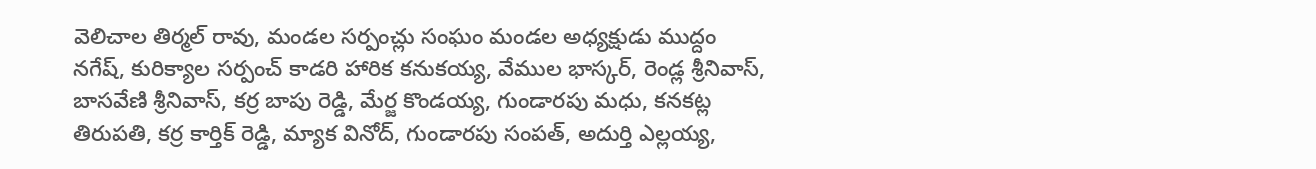వెలిచాల తిర్మల్ రావు, మండల సర్పంచ్లు సంఘం మండల అధ్యక్షుడు ముద్దం నగేష్, కురిక్యాల సర్పంచ్ కాడరి హారిక కనుకయ్య, వేముల భాస్కర్, రెండ్ల శ్రీనివాస్, బాసవేణి శ్రీనివాస్, కర్ర బాపు రెడ్డి, మేర్జ కొండయ్య, గుండారపు మధు, కనకట్ల తిరుపతి, కర్ర కార్తిక్ రెడ్డి, మ్యాక వినోద్, గుండారపు సంపత్, అదుర్తి ఎల్లయ్య,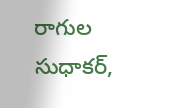రాగుల సుధాకర్,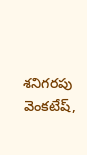శనిగరపు వెంకటేష్,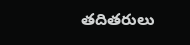తదితరులు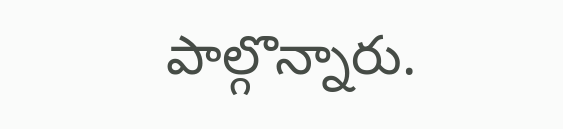పాల్గొన్నారు.